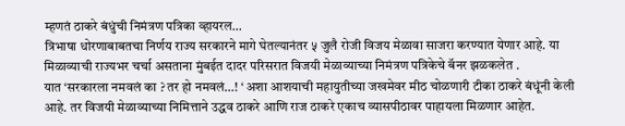म्हणतं ठाकरे बंधुंची निमंत्रण पत्रिका व्हायरल…
त्रिभाषा धोरणाबाबतचा निर्णय राज्य सरकारने मागे घेतल्यानंतर ५ जुलै रोजी विजय मेळावा साजरा करण्यात येणार आहे. या मिळाव्याची राज्यभर चर्चा असताना मुंबईत दादर परिसरात विजयी मेळाव्याच्या निमंत्रण पत्रिकेचे बॅनर झळकलेत .
यात ‘सरकारला नमवलं का ? तर हो नमवलं…! ‘ अशा आशयाची महायुतीच्या जखमेवर मीठ चोळणारी टीका ठाकरे बंधूंनी केली आहे. तर विजयी मेळाव्याच्या निमित्ताने उद्धव ठाकरे आणि राज ठाकरे एकाच व्यासपीठावर पाहायला मिळणार आहेत.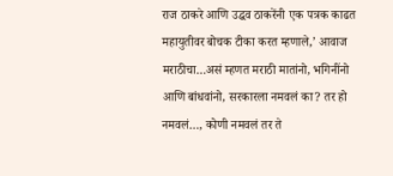राज ठाकरे आणि उद्धव ठाकरेंनी एक पत्रक काढत महायुतीवर बोचक टीका करत म्हणाले,’ आवाज मराठीचा…असं म्हणत मराठी मातांनो, भगिनींनो आणि बांधवांनो, सरकारला नमवलं का? तर हो नमवलं…, कोणी नमवलं तर ते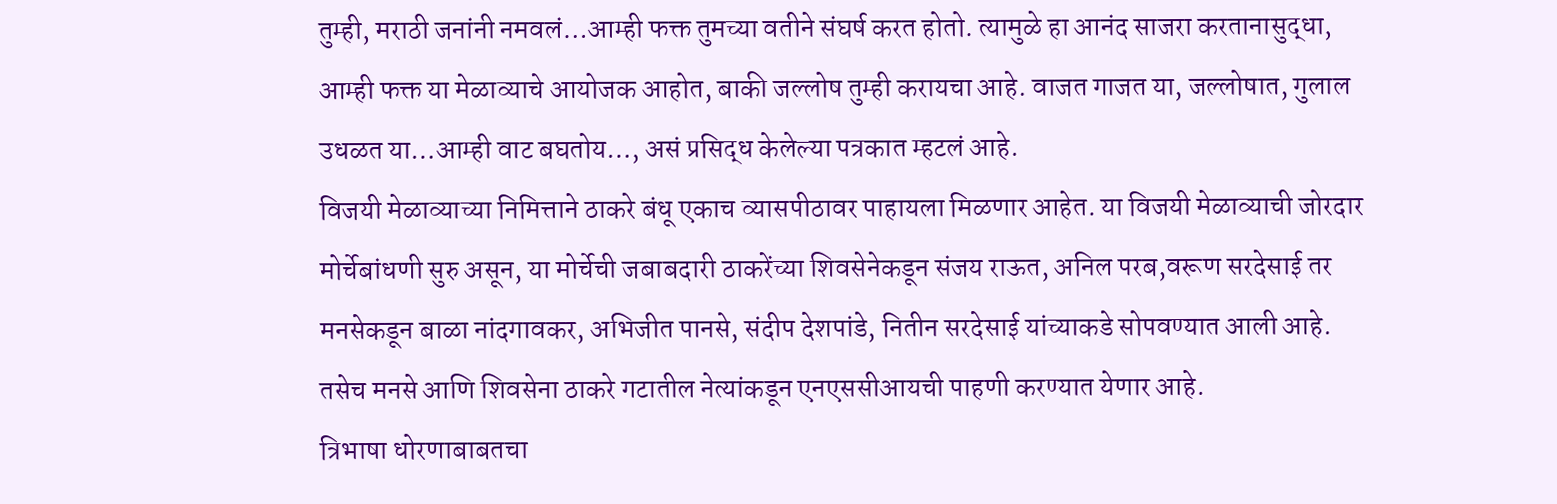तुम्ही, मराठी जनांनी नमवलं…आम्ही फक्त तुमच्या वतीने संघर्ष करत होतो. त्यामुळे हा आनंद साजरा करतानासुद्धा, आम्ही फक्त या मेळाव्याचे आयोजक आहोत, बाकी जल्लोष तुम्ही करायचा आहे. वाजत गाजत या, जल्लोषात, गुलाल उधळत या…आम्ही वाट बघतोय…, असं प्रसिद्ध केलेल्या पत्रकात म्हटलं आहे.
विजयी मेळाव्याच्या निमित्ताने ठाकरे बंधू एकाच व्यासपीठावर पाहायला मिळणार आहेत. या विजयी मेळाव्याची जोरदार मोर्चेबांधणी सुरु असून, या मोर्चेची जबाबदारी ठाकरेंच्या शिवसेनेकडून संजय राऊत, अनिल परब,वरूण सरदेसाई तर मनसेकडून बाळा नांदगावकर, अभिजीत पानसे, संदीप देशपांडे, नितीन सरदेसाई यांच्याकडे सोपवण्यात आली आहे. तसेच मनसे आणि शिवसेना ठाकरे गटातील नेत्यांकडून एनएससीआयची पाहणी करण्यात येणार आहे.
त्रिभाषा धोरणाबाबतचा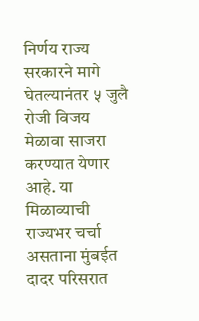निर्णय राज्य सरकारने मागे घेतल्यानंतर ५ जुलै रोजी विजय मेळावा साजरा करण्यात येणार आहे. या मिळाव्याची राज्यभर चर्चा असताना मुंबईत दादर परिसरात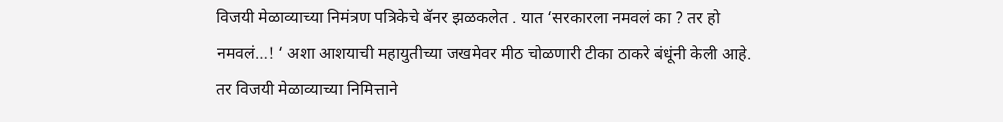विजयी मेळाव्याच्या निमंत्रण पत्रिकेचे बॅनर झळकलेत . यात ‘सरकारला नमवलं का ? तर हो नमवलं…! ‘ अशा आशयाची महायुतीच्या जखमेवर मीठ चोळणारी टीका ठाकरे बंधूंनी केली आहे. तर विजयी मेळाव्याच्या निमित्ताने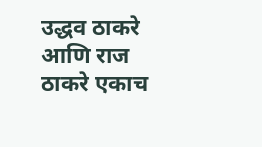उद्धव ठाकरे आणि राज ठाकरे एकाच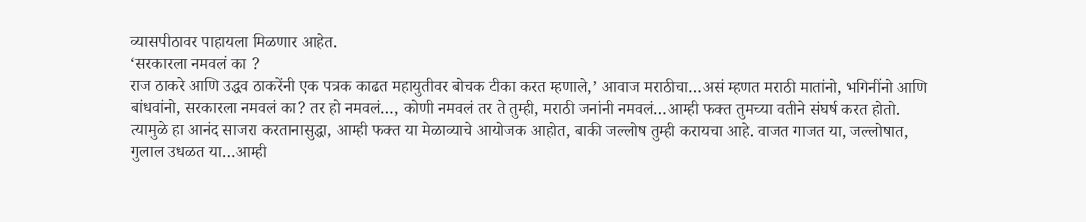व्यासपीठावर पाहायला मिळणार आहेत.
‘सरकारला नमवलं का ?
राज ठाकरे आणि उद्धव ठाकरेंनी एक पत्रक काढत महायुतीवर बोचक टीका करत म्हणाले,’ आवाज मराठीचा…असं म्हणत मराठी मातांनो, भगिनींनो आणि बांधवांनो, सरकारला नमवलं का? तर हो नमवलं…, कोणी नमवलं तर ते तुम्ही, मराठी जनांनी नमवलं…आम्ही फक्त तुमच्या वतीने संघर्ष करत होतो. त्यामुळे हा आनंद साजरा करतानासुद्धा, आम्ही फक्त या मेळाव्याचे आयोजक आहोत, बाकी जल्लोष तुम्ही करायचा आहे. वाजत गाजत या, जल्लोषात, गुलाल उधळत या…आम्ही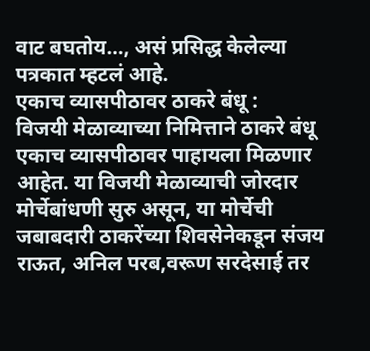वाट बघतोय…, असं प्रसिद्ध केलेल्या पत्रकात म्हटलं आहे.
एकाच व्यासपीठावर ठाकरे बंधू :
विजयी मेळाव्याच्या निमित्ताने ठाकरे बंधू एकाच व्यासपीठावर पाहायला मिळणार आहेत. या विजयी मेळाव्याची जोरदार मोर्चेबांधणी सुरु असून, या मोर्चेची जबाबदारी ठाकरेंच्या शिवसेनेकडून संजय राऊत, अनिल परब,वरूण सरदेसाई तर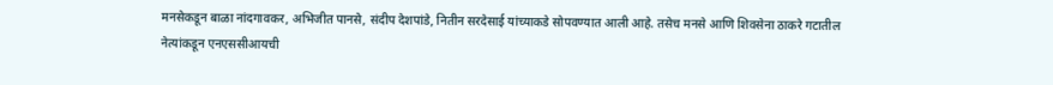मनसेकडून बाळा नांदगावकर, अभिजीत पानसे, संदीप देशपांडे, नितीन सरदेसाई यांच्याकडे सोपवण्यात आली आहे. तसेच मनसे आणि शिवसेना ठाकरे गटातील नेत्यांकडून एनएससीआयची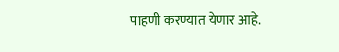पाहणी करण्यात येणार आहे.